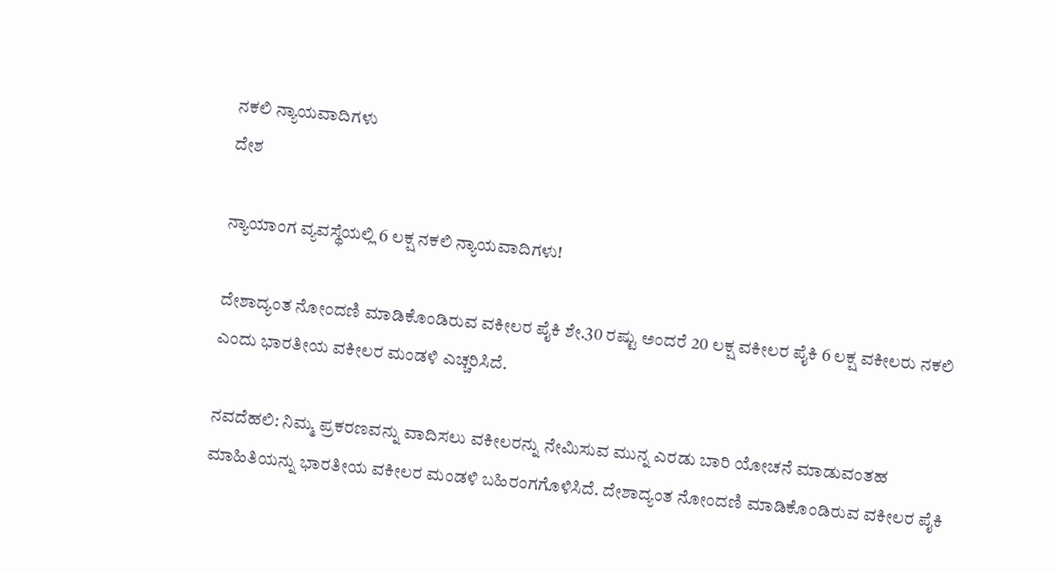ನಕಲಿ ನ್ಯಾಯವಾದಿಗಳು
ದೇಶ

ನ್ಯಾಯಾಂಗ ವ್ಯವಸ್ಥೆಯಲ್ಲಿ 6 ಲಕ್ಷ ನಕಲಿ ನ್ಯಾಯವಾದಿಗಳು!

ದೇಶಾದ್ಯಂತ ನೋಂದಣಿ ಮಾಡಿಕೊಂಡಿರುವ ವಕೀಲರ ಪೈಕಿ ಶೇ.30 ರಷ್ಟು ಅಂದರೆ 20 ಲಕ್ಷ ವಕೀಲರ ಪೈಕಿ 6 ಲಕ್ಷ ವಕೀಲರು ನಕಲಿ ಎಂದು ಭಾರತೀಯ ವಕೀಲರ ಮಂಡಳಿ ಎಚ್ಚರಿಸಿದೆ.

ನವದೆಹಲಿ: ನಿಮ್ಮ ಪ್ರಕರಣವನ್ನು ವಾದಿಸಲು ವಕೀಲರನ್ನು ನೇಮಿಸುವ ಮುನ್ನ ಎರಡು ಬಾರಿ ಯೋಚನೆ ಮಾಡುವಂತಹ ಮಾಹಿತಿಯನ್ನು ಭಾರತೀಯ ವಕೀಲರ ಮಂಡಳಿ ಬಹಿರಂಗಗೊಳಿಸಿದೆ. ದೇಶಾದ್ಯಂತ ನೋಂದಣಿ ಮಾಡಿಕೊಂಡಿರುವ ವಕೀಲರ ಪೈಕಿ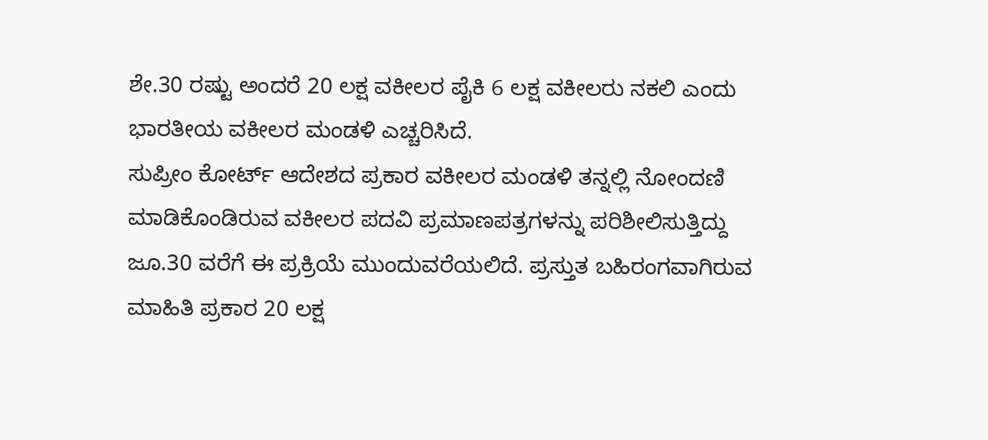ಶೇ.30 ರಷ್ಟು ಅಂದರೆ 20 ಲಕ್ಷ ವಕೀಲರ ಪೈಕಿ 6 ಲಕ್ಷ ವಕೀಲರು ನಕಲಿ ಎಂದು ಭಾರತೀಯ ವಕೀಲರ ಮಂಡಳಿ ಎಚ್ಚರಿಸಿದೆ.
ಸುಪ್ರೀಂ ಕೋರ್ಟ್ ಆದೇಶದ ಪ್ರಕಾರ ವಕೀಲರ ಮಂಡಳಿ ತನ್ನಲ್ಲಿ ನೋಂದಣಿ ಮಾಡಿಕೊಂಡಿರುವ ವಕೀಲರ ಪದವಿ ಪ್ರಮಾಣಪತ್ರಗಳನ್ನು ಪರಿಶೀಲಿಸುತ್ತಿದ್ದು ಜೂ.30 ವರೆಗೆ ಈ ಪ್ರಕ್ರಿಯೆ ಮುಂದುವರೆಯಲಿದೆ. ಪ್ರಸ್ತುತ ಬಹಿರಂಗವಾಗಿರುವ ಮಾಹಿತಿ ಪ್ರಕಾರ 20 ಲಕ್ಷ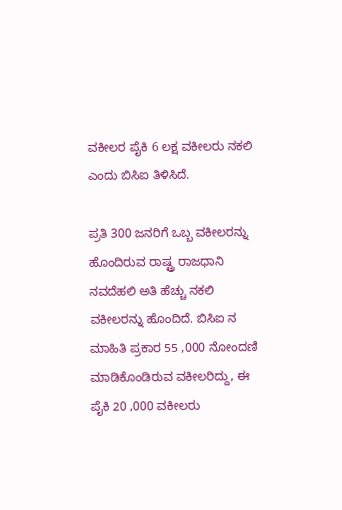ವಕೀಲರ ಪೈಕಿ 6 ಲಕ್ಷ ವಕೀಲರು ನಕಲಿ ಎಂದು ಬಿಸಿಐ ತಿಳಿಸಿದೆ.

ಪ್ರತಿ 300 ಜನರಿಗೆ ಒಬ್ಬ ವಕೀಲರನ್ನು ಹೊಂದಿರುವ ರಾಷ್ಟ್ರ ರಾಜಧಾನಿ ನವದೆಹಲಿ ಅತಿ ಹೆಚ್ಚು ನಕಲಿ ವಕೀಲರನ್ನು ಹೊಂದಿದೆ. ಬಿಸಿಐ ನ ಮಾಹಿತಿ ಪ್ರಕಾರ 55 ,000 ನೋಂದಣಿ ಮಾಡಿಕೊಂಡಿರುವ ವಕೀಲರಿದ್ದು, ಈ ಪೈಕಿ 20 ,000 ವಕೀಲರು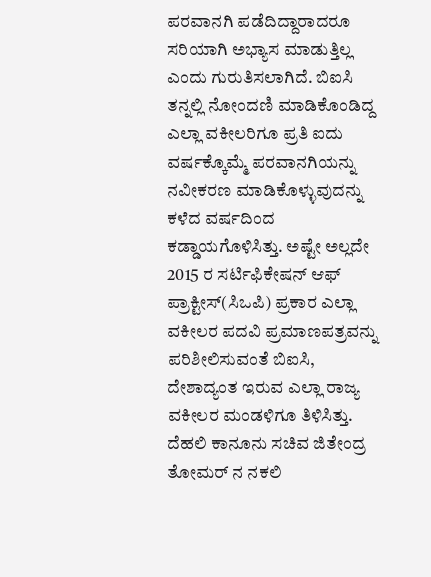ಪರವಾನಗಿ ಪಡೆದಿದ್ದಾರಾದರೂ ಸರಿಯಾಗಿ ಅಭ್ಯಾಸ ಮಾಡುತ್ತಿಲ್ಲ ಎಂದು ಗುರುತಿಸಲಾಗಿದೆ. ಬಿಐಸಿ ತನ್ನಲ್ಲಿ ನೋಂದಣಿ ಮಾಡಿಕೊಂಡಿದ್ದ ಎಲ್ಲಾ ವಕೀಲರಿಗೂ ಪ್ರತಿ ಐದು ವರ್ಷಕ್ಕೊಮ್ಮೆ ಪರವಾನಗಿಯನ್ನು ನವೀಕರಣ ಮಾಡಿಕೊಳ್ಳುವುದನ್ನು ಕಳೆದ ವರ್ಷದಿಂದ ಕಡ್ಡಾಯಗೊಳಿಸಿತ್ತು. ಅಷ್ಟೇ ಅಲ್ಲದೇ 2015 ರ ಸರ್ಟಿಫಿಕೇಷನ್ ಆಫ್ ಪ್ರಾಕ್ಟೀಸ್(ಸಿಒಪಿ) ಪ್ರಕಾರ ಎಲ್ಲಾ ವಕೀಲರ ಪದವಿ ಪ್ರಮಾಣಪತ್ರವನ್ನು ಪರಿಶೀಲಿಸುವಂತೆ ಬಿಐಸಿ, ದೇಶಾದ್ಯಂತ ಇರುವ ಎಲ್ಲಾ ರಾಜ್ಯ ವಕೀಲರ ಮಂಡಳಿಗೂ ತಿಳಿಸಿತ್ತು.
ದೆಹಲಿ ಕಾನೂನು ಸಚಿವ ಜಿತೇಂದ್ರ ತೋಮರ್ ನ ನಕಲಿ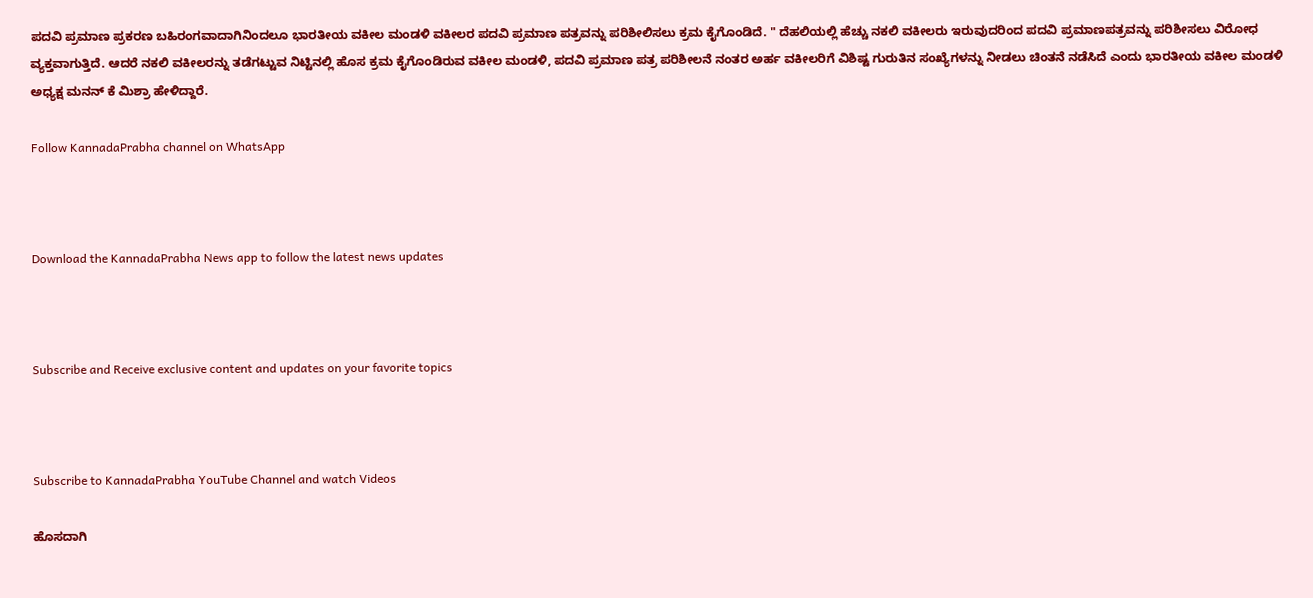ಪದವಿ ಪ್ರಮಾಣ ಪ್ರಕರಣ ಬಹಿರಂಗವಾದಾಗಿನಿಂದಲೂ ಭಾರತೀಯ ವಕೀಲ ಮಂಡಳಿ ವಕೀಲರ ಪದವಿ ಪ್ರಮಾಣ ಪತ್ರವನ್ನು ಪರಿಶೀಲಿಸಲು ಕ್ರಮ ಕೈಗೊಂಡಿದೆ. " ದೆಹಲಿಯಲ್ಲಿ ಹೆಚ್ಚು ನಕಲಿ ವಕೀಲರು ಇರುವುದರಿಂದ ಪದವಿ ಪ್ರಮಾಣಪತ್ರವನ್ನು ಪರಿಶೀಸಲು ವಿರೋಧ ವ್ಯಕ್ತವಾಗುತ್ತಿದೆ. ಆದರೆ ನಕಲಿ ವಕೀಲರನ್ನು ತಡೆಗಟ್ಟುವ ನಿಟ್ಟಿನಲ್ಲಿ ಹೊಸ ಕ್ರಮ ಕೈಗೊಂಡಿರುವ ವಕೀಲ ಮಂಡಳಿ, ಪದವಿ ಪ್ರಮಾಣ ಪತ್ರ ಪರಿಶೀಲನೆ ನಂತರ ಅರ್ಹ ವಕೀಲರಿಗೆ ವಿಶಿಷ್ಟ ಗುರುತಿನ ಸಂಖ್ಯೆಗಳನ್ನು ನೀಡಲು ಚಿಂತನೆ ನಡೆಸಿದೆ ಎಂದು ಭಾರತೀಯ ವಕೀಲ ಮಂಡಳಿ ಅಧ್ಯಕ್ಷ ಮನನ್ ಕೆ ಮಿಶ್ರಾ ಹೇಳಿದ್ದಾರೆ.

Follow KannadaPrabha channel on WhatsApp



Download the KannadaPrabha News app to follow the latest news updates



Subscribe and Receive exclusive content and updates on your favorite topics



Subscribe to KannadaPrabha YouTube Channel and watch Videos

ಹೊಸದಾಗಿ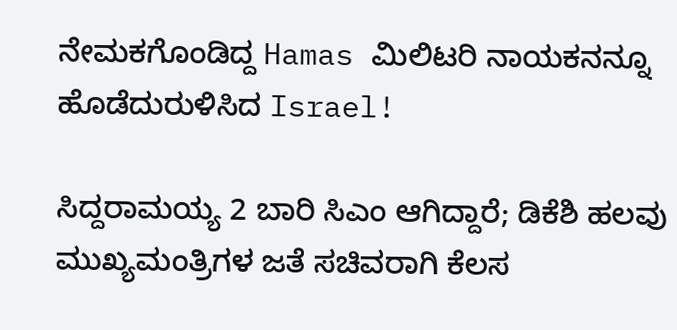ನೇಮಕಗೊಂಡಿದ್ದ Hamas ಮಿಲಿಟರಿ ನಾಯಕನನ್ನೂ ಹೊಡೆದುರುಳಿಸಿದ Israel!

ಸಿದ್ದರಾಮಯ್ಯ 2 ಬಾರಿ ಸಿಎಂ ಆಗಿದ್ದಾರೆ; ಡಿಕೆಶಿ ಹಲವು ಮುಖ್ಯಮಂತ್ರಿಗಳ ಜತೆ ಸಚಿವರಾಗಿ ಕೆಲಸ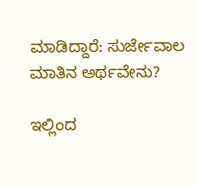ಮಾಡಿದ್ದಾರೆ: ಸುರ್ಜೇವಾಲ ಮಾತಿನ ಅರ್ಥವೇನು?

ಇಲ್ಲಿಂದ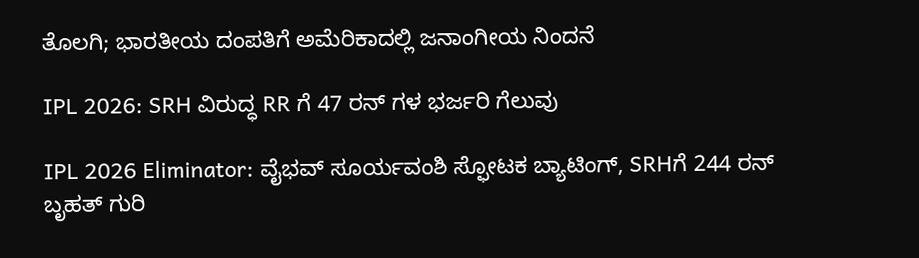ತೊಲಗಿ; ಭಾರತೀಯ ದಂಪತಿಗೆ ಅಮೆರಿಕಾದಲ್ಲಿ ಜನಾಂಗೀಯ ನಿಂದನೆ

IPL 2026: SRH ವಿರುದ್ಧ RR ಗೆ 47 ರನ್ ಗಳ ಭರ್ಜರಿ ಗೆಲುವು

IPL 2026 Eliminator: ವೈಭವ್ ಸೂರ್ಯವಂಶಿ ಸ್ಫೋಟಕ ಬ್ಯಾಟಿಂಗ್, SRHಗೆ 244 ರನ್ ಬೃಹತ್ ಗುರಿ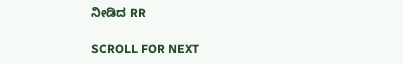ನೀಡಿದ RR

SCROLL FOR NEXT